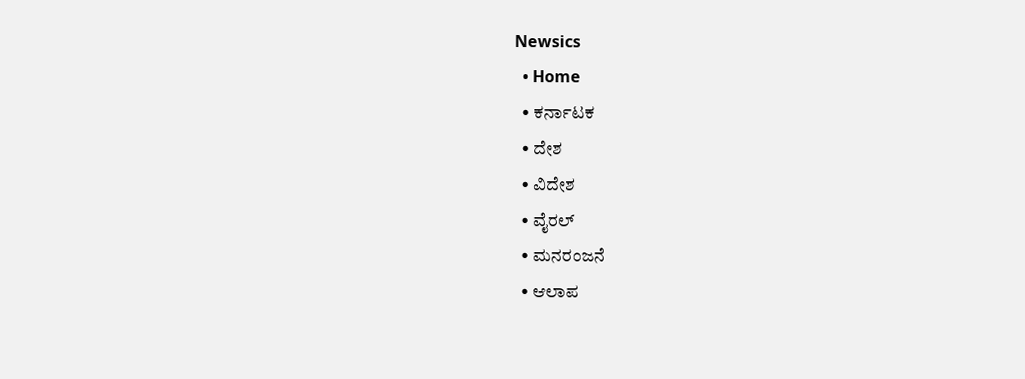Newsics
  • Home
  • ಕರ್ನಾಟಕ
  • ದೇಶ
  • ವಿದೇಶ
  • ವೈರಲ್
  • ಮನರಂಜನೆ
  • ಆಲಾಪ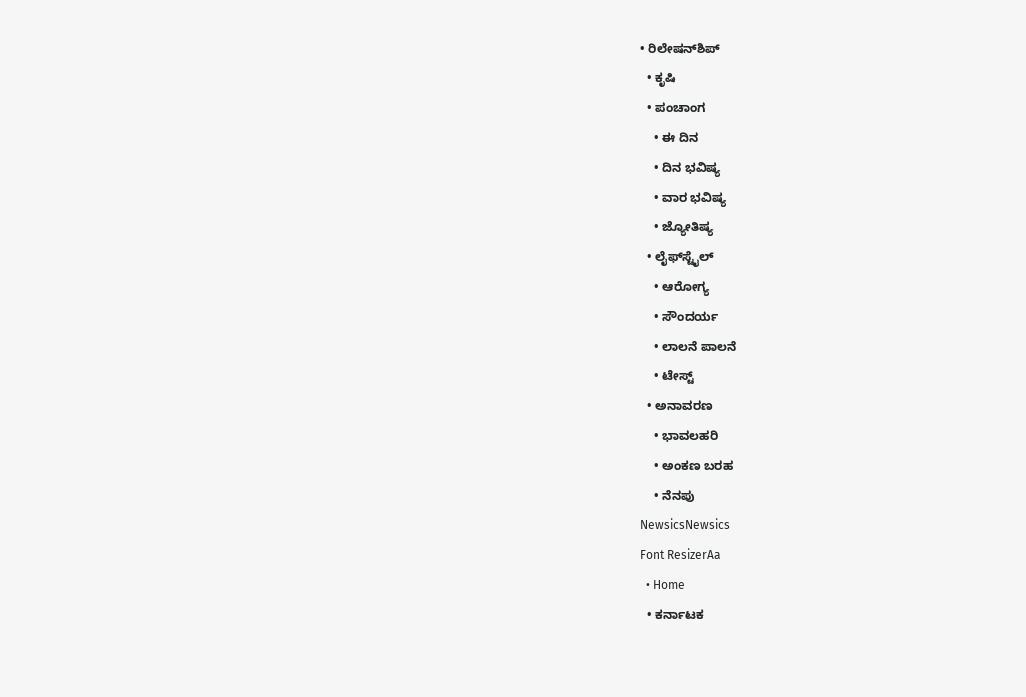• ರಿಲೇಷನ್‌ಶಿಪ್
  • ಕೃಷಿ
  • ಪಂಚಾಂಗ
    • ಈ ದಿನ
    • ದಿನ ಭವಿಷ್ಯ
    • ವಾರ ಭವಿಷ್ಯ
    • ಜ್ಯೋತಿಷ್ಯ
  • ಲೈಫ್‌ಸ್ಟೈಲ್
    • ಆರೋಗ್ಯ
    • ಸೌಂದರ್ಯ
    • ಲಾಲನೆ ಪಾಲನೆ
    • ಟೇಸ್ಟ್
  • ಅನಾವರಣ
    • ಭಾವಲಹರಿ
    • ಅಂಕಣ ಬರಹ
    • ನೆನಪು
NewsicsNewsics
Font ResizerAa
  • Home
  • ಕರ್ನಾಟಕ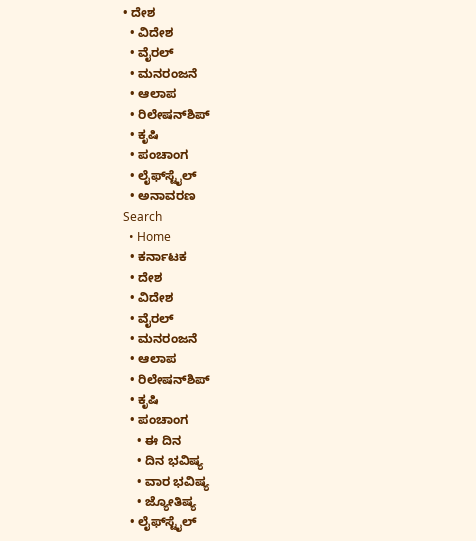• ದೇಶ
  • ವಿದೇಶ
  • ವೈರಲ್
  • ಮನರಂಜನೆ
  • ಆಲಾಪ
  • ರಿಲೇಷನ್‌ಶಿಪ್
  • ಕೃಷಿ
  • ಪಂಚಾಂಗ
  • ಲೈಫ್‌ಸ್ಟೈಲ್
  • ಅನಾವರಣ
Search
  • Home
  • ಕರ್ನಾಟಕ
  • ದೇಶ
  • ವಿದೇಶ
  • ವೈರಲ್
  • ಮನರಂಜನೆ
  • ಆಲಾಪ
  • ರಿಲೇಷನ್‌ಶಿಪ್
  • ಕೃಷಿ
  • ಪಂಚಾಂಗ
    • ಈ ದಿನ
    • ದಿನ ಭವಿಷ್ಯ
    • ವಾರ ಭವಿಷ್ಯ
    • ಜ್ಯೋತಿಷ್ಯ
  • ಲೈಫ್‌ಸ್ಟೈಲ್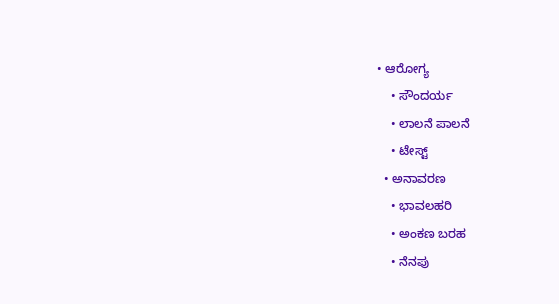• ಆರೋಗ್ಯ
    • ಸೌಂದರ್ಯ
    • ಲಾಲನೆ ಪಾಲನೆ
    • ಟೇಸ್ಟ್
  • ಅನಾವರಣ
    • ಭಾವಲಹರಿ
    • ಅಂಕಣ ಬರಹ
    • ನೆನಪು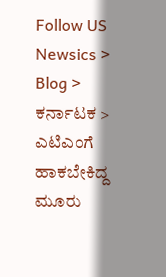Follow US
Newsics > Blog > ಕರ್ನಾಟಕ > ಎಟಿಎಂಗೆ ಹಾಕಬೇಕಿದ್ದ ಮೂರು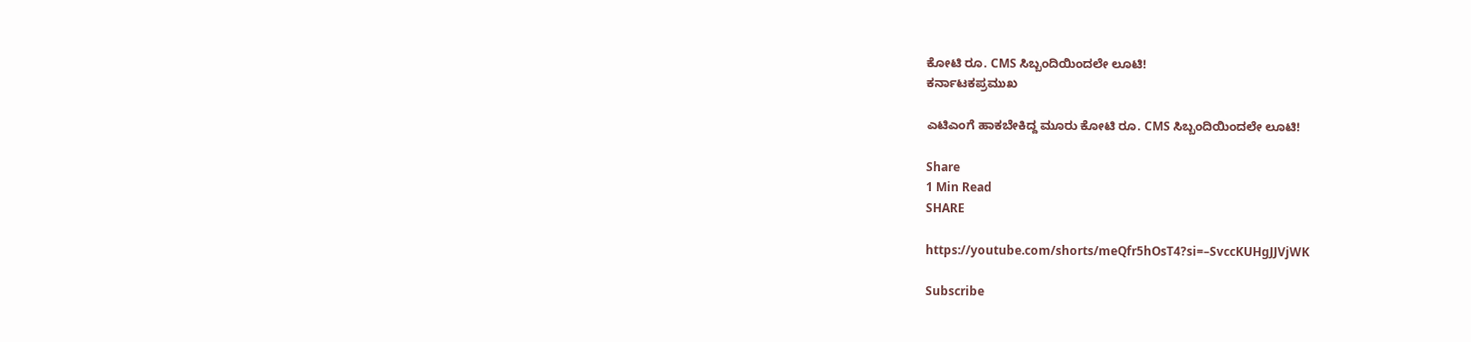ಕೋಟಿ ರೂ. CMS ಸಿಬ್ಬಂದಿಯಿಂದಲೇ ಲೂಟಿ!
ಕರ್ನಾಟಕಪ್ರಮುಖ

ಎಟಿಎಂಗೆ ಹಾಕಬೇಕಿದ್ದ ಮೂರು ಕೋಟಿ ರೂ. CMS ಸಿಬ್ಬಂದಿಯಿಂದಲೇ ಲೂಟಿ!

Share
1 Min Read
SHARE

https://youtube.com/shorts/meQfr5hOsT4?si=–SvccKUHgJJVjWK

Subscribe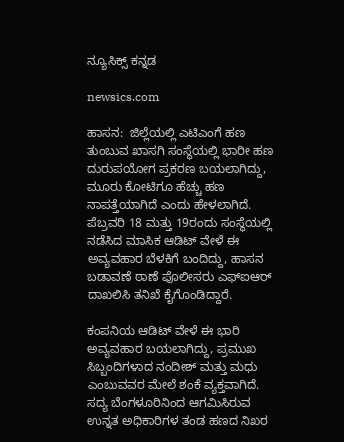ನ್ಯೂಸಿಕ್ಸ್ ಕನ್ನಡ

newsics.com

ಹಾಸನ:  ಜಿಲ್ಲೆಯಲ್ಲಿ ಎಟಿಎಂಗೆ ಹಣ ತುಂಬುವ ಖಾಸಗಿ ಸಂಸ್ಥೆಯಲ್ಲಿ ಭಾರೀ ಹಣ ದುರುಪಯೋಗ ಪ್ರಕರಣ ಬಯಲಾಗಿದ್ದು, ಮೂರು ಕೋಟಿಗೂ ಹೆಚ್ಚು ಹಣ ನಾಪತ್ತೆಯಾಗಿದೆ ಎಂದು ಹೇಳಲಾಗಿದೆ. ಪೆಬ್ರವರಿ 18 ಮತ್ತು 19ರಂದು ಸಂಸ್ಥೆಯಲ್ಲಿ ನಡೆಸಿದ ಮಾಸಿಕ ಆಡಿಟ್ ವೇಳೆ ಈ ಅವ್ಯವಹಾರ ಬೆಳಕಿಗೆ ಬಂದಿದ್ದು, ಹಾಸನ ಬಡಾವಣೆ ಠಾಣೆ ಪೊಲೀಸರು ಎಫ್ಐಆರ್ ದಾಖಲಿಸಿ ತನಿಖೆ ಕೈಗೊಂಡಿದ್ದಾರೆ.

ಕಂಪನಿಯ ಆಡಿಟ್ ವೇಳೆ ಈ ಭಾರಿ ಅವ್ಯವಹಾರ ಬಯಲಾಗಿದ್ದು, ಪ್ರಮುಖ ಸಿಬ್ಬಂದಿಗಳಾದ ನಂದೀಶ್ ಮತ್ತು ಮಧು ಎಂಬುವವರ ಮೇಲೆ ಶಂಕೆ ವ್ಯಕ್ತವಾಗಿದೆ. ಸದ್ಯ ಬೆಂಗಳೂರಿನಿಂದ ಆಗಮಿಸಿರುವ ಉನ್ನತ ಅಧಿಕಾರಿಗಳ ತಂಡ ಹಣದ ನಿಖರ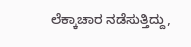ಲೆಕ್ಕಾಚಾರ ನಡೆಸುತ್ತಿದ್ದು,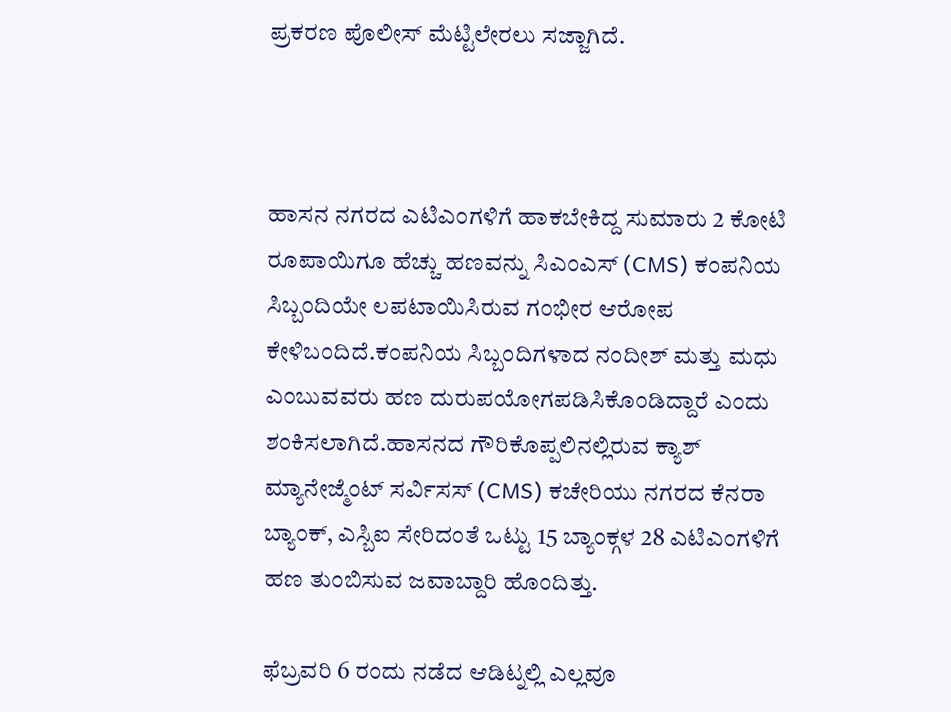ಪ್ರಕರಣ ಪೊಲೀಸ್ ಮೆಟ್ಟಿಲೇರಲು ಸಜ್ಜಾಗಿದೆ.



ಹಾಸನ ನಗರದ ಎಟಿಎಂಗಳಿಗೆ ಹಾಕಬೇಕಿದ್ದ ಸುಮಾರು 2 ಕೋಟಿ ರೂಪಾಯಿಗೂ ಹೆಚ್ಚು ಹಣವನ್ನು ಸಿಎಂಎಸ್ (CMS) ಕಂಪನಿಯ ಸಿಬ್ಬಂದಿಯೇ ಲಪಟಾಯಿಸಿರುವ ಗಂಭೀರ ಆರೋಪ ಕೇಳಿಬಂದಿದೆ.ಕಂಪನಿಯ ಸಿಬ್ಬಂದಿಗಳಾದ ನಂದೀಶ್ ಮತ್ತು ಮಧು ಎಂಬುವವರು ಹಣ ದುರುಪಯೋಗಪಡಿಸಿಕೊಂಡಿದ್ದಾರೆ ಎಂದು ಶಂಕಿಸಲಾಗಿದೆ.ಹಾಸನದ ಗೌರಿಕೊಪ್ಪಲಿನಲ್ಲಿರುವ ಕ್ಯಾಶ್ ಮ್ಯಾನೇಜ್ಮೆಂಟ್ ಸರ್ವಿಸಸ್ (CMS) ಕಚೇರಿಯು ನಗರದ ಕೆನರಾ ಬ್ಯಾಂಕ್, ಎಸ್ಬಿಐ ಸೇರಿದಂತೆ ಒಟ್ಟು 15 ಬ್ಯಾಂಕ್ಗಳ 28 ಎಟಿಎಂಗಳಿಗೆ ಹಣ ತುಂಬಿಸುವ ಜವಾಬ್ದಾರಿ ಹೊಂದಿತ್ತು.

ಫೆಬ್ರವರಿ 6 ರಂದು ನಡೆದ ಆಡಿಟ್ನಲ್ಲಿ ಎಲ್ಲವೂ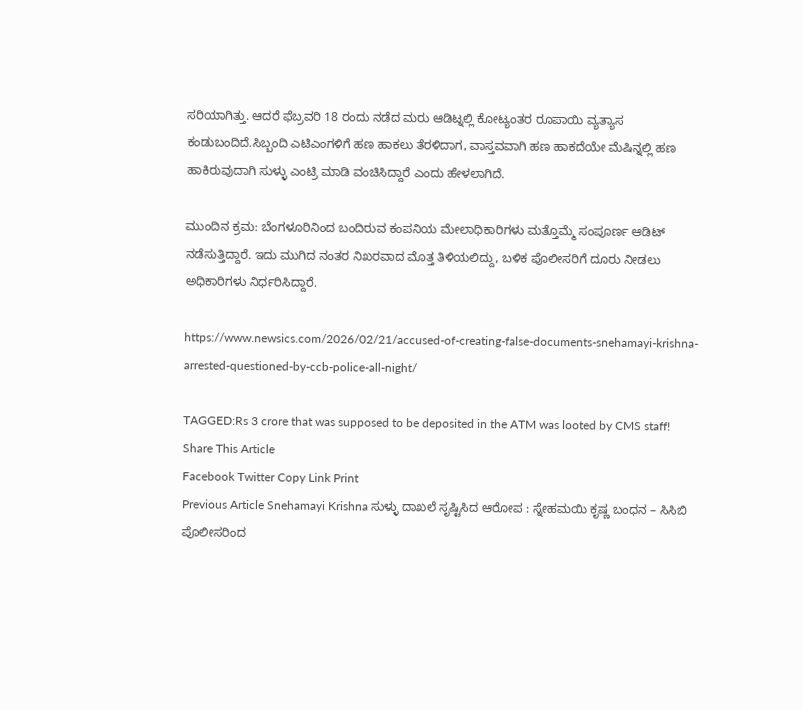ಸರಿಯಾಗಿತ್ತು. ಆದರೆ ಫೆಬ್ರವರಿ 18 ರಂದು ನಡೆದ ಮರು ಆಡಿಟ್ನಲ್ಲಿ ಕೋಟ್ಯಂತರ ರೂಪಾಯಿ ವ್ಯತ್ಯಾಸ ಕಂಡುಬಂದಿದೆ.ಸಿಬ್ಬಂದಿ ಎಟಿಎಂಗಳಿಗೆ ಹಣ ಹಾಕಲು ತೆರಳಿದಾಗ, ವಾಸ್ತವವಾಗಿ ಹಣ ಹಾಕದೆಯೇ ಮೆಷಿನ್ನಲ್ಲಿ ಹಣ ಹಾಕಿರುವುದಾಗಿ ಸುಳ್ಳು ಎಂಟ್ರಿ ಮಾಡಿ ವಂಚಿಸಿದ್ದಾರೆ ಎಂದು ಹೇಳಲಾಗಿದೆ.

ಮುಂದಿನ ಕ್ರಮ: ಬೆಂಗಳೂರಿನಿಂದ ಬಂದಿರುವ ಕಂಪನಿಯ ಮೇಲಾಧಿಕಾರಿಗಳು ಮತ್ತೊಮ್ಮೆ ಸಂಪೂರ್ಣ ಆಡಿಟ್ ನಡೆಸುತ್ತಿದ್ದಾರೆ. ಇದು ಮುಗಿದ ನಂತರ ನಿಖರವಾದ ಮೊತ್ತ ತಿಳಿಯಲಿದ್ದು, ಬಳಿಕ ಪೊಲೀಸರಿಗೆ ದೂರು ನೀಡಲು ಅಧಿಕಾರಿಗಳು ನಿರ್ಧರಿಸಿದ್ದಾರೆ.

https://www.newsics.com/2026/02/21/accused-of-creating-false-documents-snehamayi-krishna-arrested-questioned-by-ccb-police-all-night/

TAGGED:Rs 3 crore that was supposed to be deposited in the ATM was looted by CMS staff!
Share This Article
Facebook Twitter Copy Link Print
Previous Article Snehamayi Krishna ಸುಳ್ಳು ದಾಖಲೆ ಸೃಷ್ಟಿಸಿದ ಆರೋಪ : ಸ್ನೇಹಮಯಿ ಕೃಷ್ಣ ಬಂಧನ – ಸಿಸಿಬಿ ಪೊಲೀಸರಿಂದ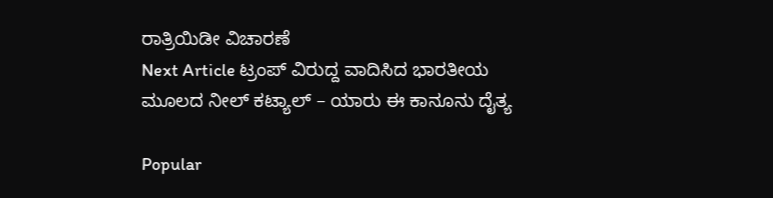ರಾತ್ರಿಯಿಡೀ ವಿಚಾರಣೆ
Next Article ಟ್ರಂಪ್ ವಿರುದ್ದ ವಾದಿಸಿದ ಭಾರತೀಯ ಮೂಲದ ನೀಲ್ ಕಟ್ಯಾಲ್ – ಯಾರು ಈ ಕಾನೂನು ದೈತ್ಯ

Popular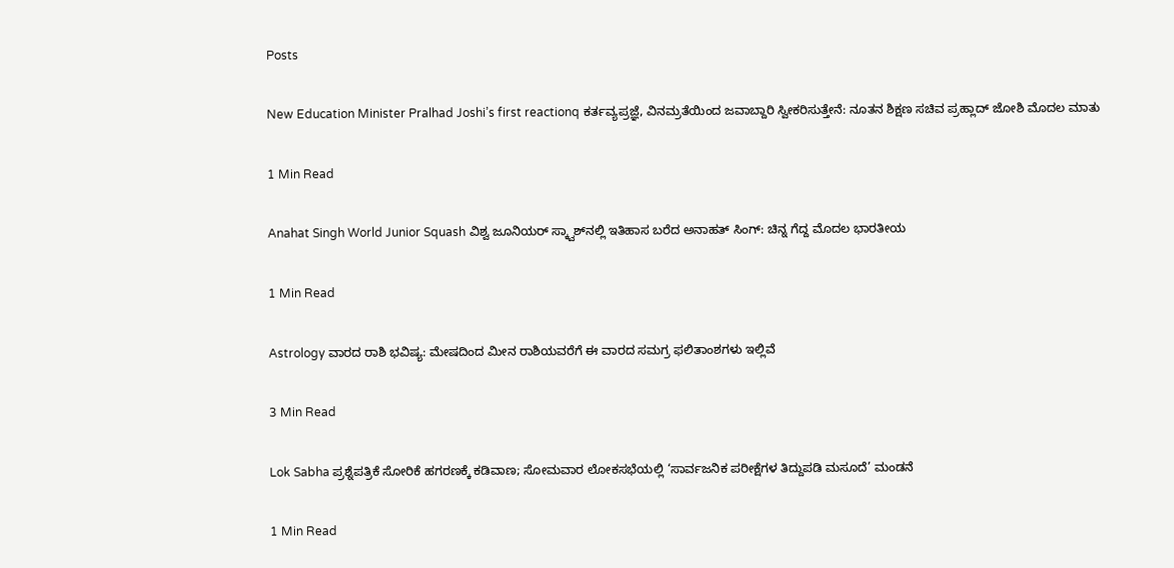Posts

New Education Minister Pralhad Joshi’s first reactionq ಕರ್ತವ್ಯಪ್ರಜ್ಞೆ, ವಿನಮ್ರತೆಯಿಂದ ಜವಾಬ್ದಾರಿ ಸ್ವೀಕರಿಸುತ್ತೇನೆ: ನೂತನ ಶಿಕ್ಷಣ ಸಚಿವ ಪ್ರಹ್ಲಾದ್ ಜೋಶಿ ಮೊದಲ ಮಾತು

1 Min Read

Anahat Singh World Junior Squash ವಿಶ್ವ ಜೂನಿಯರ್ ಸ್ಕ್ವಾಶ್‌ನಲ್ಲಿ ಇತಿಹಾಸ ಬರೆದ ಅನಾಹತ್ ಸಿಂಗ್: ಚಿನ್ನ ಗೆದ್ದ ಮೊದಲ ಭಾರತೀಯ

1 Min Read

Astrology ವಾರದ ರಾಶಿ ಭವಿಷ್ಯ: ಮೇಷದಿಂದ ಮೀನ ರಾಶಿಯವರೆಗೆ ಈ ವಾರದ ಸಮಗ್ರ ಫಲಿತಾಂಶಗಳು ಇಲ್ಲಿವೆ

3 Min Read

Lok Sabha ಪ್ರಶ್ನೆಪತ್ರಿಕೆ ಸೋರಿಕೆ ಹಗರಣಕ್ಕೆ ಕಡಿವಾಣ; ಸೋಮವಾರ ಲೋಕಸಭೆಯಲ್ಲಿ ‘ಸಾರ್ವಜನಿಕ ಪರೀಕ್ಷೆಗಳ ತಿದ್ದುಪಡಿ ಮಸೂದೆ’ ಮಂಡನೆ

1 Min Read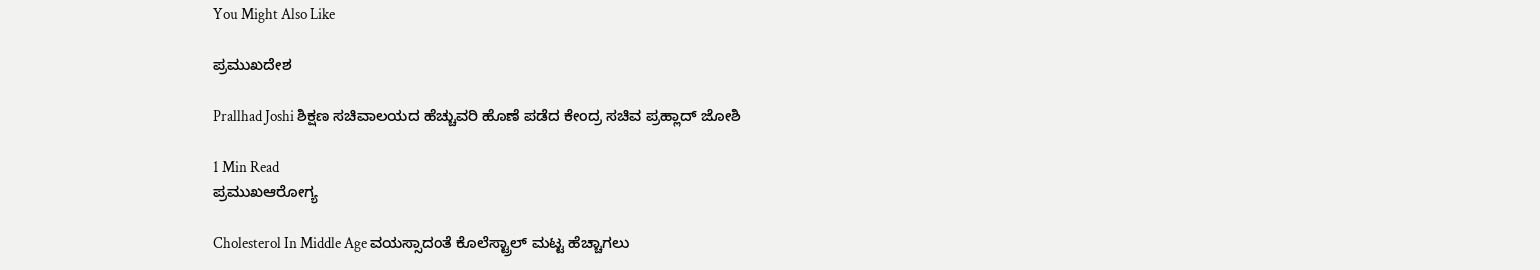You Might Also Like

ಪ್ರಮುಖದೇಶ

Prallhad Joshi ಶಿಕ್ಷಣ ಸಚಿವಾಲಯದ ಹೆಚ್ಚುವರಿ ಹೊಣೆ ಪಡೆದ ಕೇಂದ್ರ ಸಚಿವ ಪ್ರಹ್ಲಾದ್ ಜೋಶಿ

1 Min Read
ಪ್ರಮುಖಆರೋಗ್ಯ

Cholesterol In Middle Age ವಯಸ್ಸಾದಂತೆ ಕೊಲೆಸ್ಟ್ರಾಲ್ ಮಟ್ಟ ಹೆಚ್ಚಾಗಲು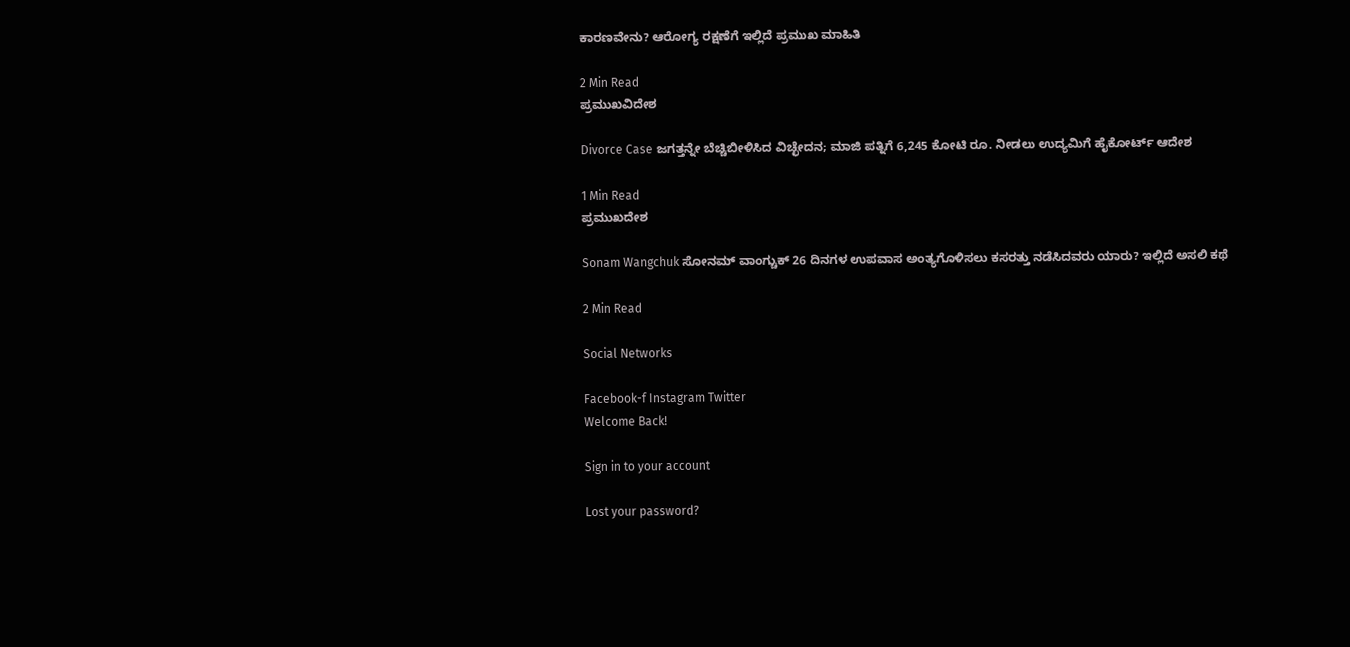ಕಾರಣವೇನು? ಆರೋಗ್ಯ ರಕ್ಷಣೆಗೆ ಇಲ್ಲಿದೆ ಪ್ರಮುಖ ಮಾಹಿತಿ

2 Min Read
ಪ್ರಮುಖವಿದೇಶ

Divorce Case ಜಗತ್ತನ್ನೇ ಬೆಚ್ಚಿಬೀಳಿಸಿದ ವಿಚ್ಛೇದನ; ಮಾಜಿ ಪತ್ನಿಗೆ 6,245 ಕೋಟಿ ರೂ. ನೀಡಲು ಉದ್ಯಮಿಗೆ ಹೈಕೋರ್ಟ್ ಆದೇಶ

1 Min Read
ಪ್ರಮುಖದೇಶ

Sonam Wangchuk ಸೋನಮ್ ವಾಂಗ್ಚುಕ್ 26 ದಿನಗಳ ಉಪವಾಸ ಅಂತ್ಯಗೊಳಿಸಲು ಕಸರತ್ತು ನಡೆಸಿದವರು ಯಾರು? ಇಲ್ಲಿದೆ ಅಸಲಿ ಕಥೆ

2 Min Read

Social Networks

Facebook-f Instagram Twitter
Welcome Back!

Sign in to your account

Lost your password?